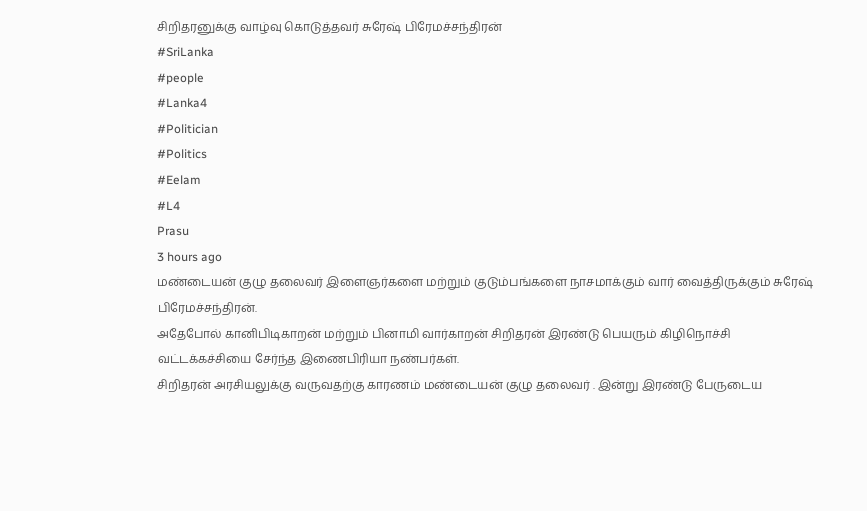சிறிதரனுக்கு வாழ்வு கொடுத்தவர் சுரேஷ் பிரேமச்சந்திரன்
#SriLanka
#people
#Lanka4
#Politician
#Politics
#Eelam
#L4
Prasu
3 hours ago
மண்டையன் குழு தலைவர் இளைஞர்களை மற்றும் குடும்பங்களை நாசமாக்கும் வார் வைத்திருக்கும் சுரேஷ் பிரேமச்சந்திரன்.
அதேபோல் கானிபிடிகாறன் மற்றும் பினாமி வார்காறன் சிறிதரன் இரண்டு பெயரும் கிழிநொச்சி வட்டக்கச்சியை சேர்ந்த இணைபிரியா நண்பர்கள்.
சிறிதரன் அரசியலுக்கு வருவதற்கு காரணம் மண்டையன் குழு தலைவர் . இன்று இரண்டு பேருடைய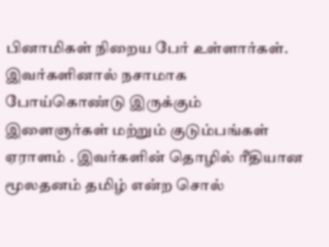பினாமிகள் நிறைய பேர் உள்ளார்கள்.
இவர்களினால் நசாமாக போய்கொண்டு இருக்கும் இளைஞர்கள் மற்றும் குடும்பங்கள் ஏராளம் . இவர்களின் தொழில் ரீதியான மூலதனம் தமிழ் என்ற சொல்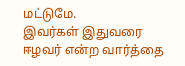மட்டுமே.
இவர்கள் இதுவரை ஈழவர் என்ற வார்த்தை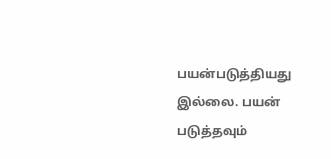பயன்படுத்தியது இல்லை. பயன் படுத்தவும்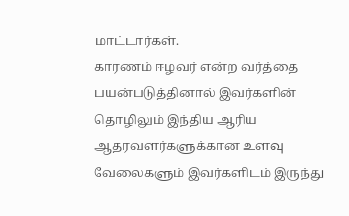மாட்டார்கள்.
காரணம் ஈழவர் என்ற வர்த்தை பயன்படுத்தினால் இவர்களின் தொழிலும் இந்திய ஆரிய ஆதரவளர்களுக்கான உளவு வேலைகளும் இவர்களிடம் இருந்து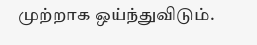முற்றாக ஒய்ந்துவிடும்.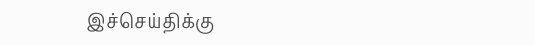இச்செய்திக்கு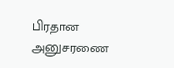பிரதான அனுசரணை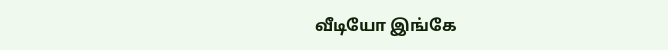வீடியோ இங்கே